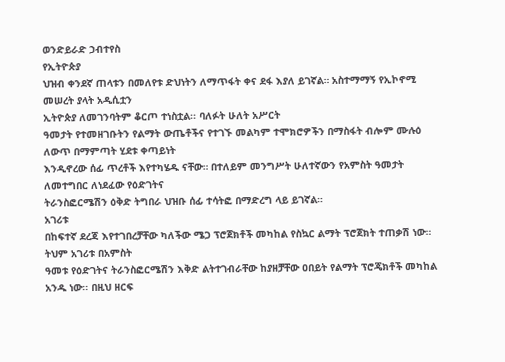ወንድይራድ ኃብተየስ
የኢትዮጵያ
ህዝብ ቀንደኛ ጠላቱን በመለየቱ ድህነትን ለማጥፋት ቀና ደፋ እያለ ይገኛል። አስተማማኝ የኢኮኖሚ መሠረት ያላት አዲሲቷን
ኢትዮጵያ ለመገንባትም ቆርጦ ተነስቷል፡፡ ባለፉት ሁለት አሥርት
ዓመታት የተመዘገቡትን የልማት ውጤቶችና የተገኙ መልካም ተሞክሮዎችን በማስፋት ብሎም ሙሉዕ ለውጥ በማምጣት ሂደቱ ቀጣይነት
እንዲኖረው ሰፊ ጥረቶች እየተካሄዱ ናቸው። በተለይም መንግሥት ሁለተኛውን የአምስት ዓመታት ለመተግበር ለነደፈው የዕድገትና
ትራንስፎርሜሽን ዕቅድ ትግበራ ህዝቡ ሰፊ ተሳትፎ በማድረግ ላይ ይገኛል።
አገሪቱ
በከፍተኛ ደረጃ እየተገበረቻቸው ካለችው ሜጋ ፕሮጀክቶች መካከል የስኳር ልማት ፕሮጀክት ተጠቃሽ ነው። ትህም አገሪቱ በአምስት
ዓመቱ የዕድገትና ትራንስፎርሜሽን እቅድ ልትተገብራቸው ከያዘቻቸው ዐበይት የልማት ፕሮጄክቶች መካከል አንዱ ነው፡፡ በዚህ ዘርፍ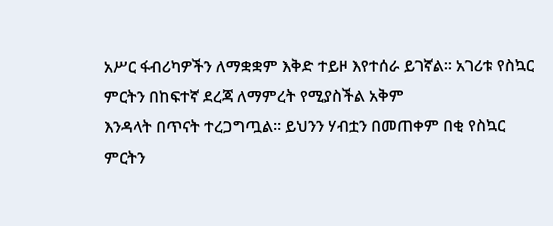አሥር ፋብሪካዎችን ለማቋቋም እቅድ ተይዞ እየተሰራ ይገኛል። አገሪቱ የስኳር ምርትን በከፍተኛ ደረጃ ለማምረት የሚያስችል አቅም
እንዳላት በጥናት ተረጋግጧል፡፡ ይህንን ሃብቷን በመጠቀም በቂ የስኳር ምርትን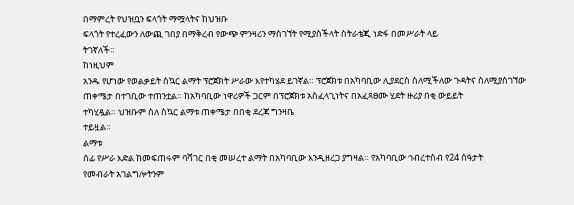በማምረት የህዝቧን ፍላጎት ማሟላትና ከህዝቡ
ፍላጎት የተረፈውን ለውጪ ገበያ በማቅረብ የውጭ ምንዛሪን ማስገኘት የሚያስችላት ስትራቴጂ ነድፋ በመሥራት ላይ
ትገኛለች፡፡
ከነዚህም
አንዱ የሆነው የወልቃይት ስኳር ልማት ፕሮጀክት ሥራው እየተካሄደ ይገኛል። ፕሮጀክቱ በአካባቢው ሊያደርስ ስለሚችለው ጉዳትና ስለሚያስገኘው
ጠቀሜታ በተገቢው ተጠንቷል። ከአካባቢው ነዋሪዎች ጋርም በፕሮጀክቱ አስፈላጊነትና በአፈጻፀሙ ሂደት ዙሪያ በቂ ውይይት
ተካሂዷል። ህዝቡም ስለ ስኳር ልማቱ ጠቀሜታ በበቂ ደረጃ ግንዛቤ
ተይዟል።
ልማቱ
ሰፊ የሥራ እድል ከመፍጠሩም ባሻገር በቂ መሠረተ ልማት በአካባቢው እንዲዘረጋ ያግዛል። የአካባቢው ኅብረተሰብ የ24 ሰዓታት
የመብራት አገልግሎትንም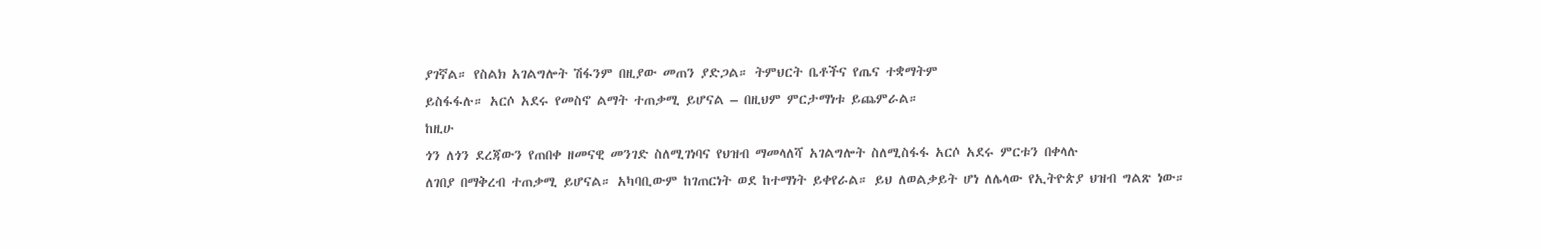ያገኛል። የስልክ አገልግሎት ሽፋንም በዚያው መጠን ያድጋል። ትምህርት ቤቶችና የጤና ተቋማትም
ይስፋፋሉ። አርሶ አደሩ የመስኖ ልማት ተጠቃሚ ይሆናል – በዚህም ምርታማነቱ ይጨምራል።
ከዚሁ
ጎን ለጎን ደረጃውን የጠበቀ ዘመናዊ መንገድ ስለሚገነባና የህዝብ ማመላለሻ አገልግሎት ስለሚስፋፋ አርሶ አደሩ ምርቱን በቀላሉ
ለገበያ በማቅረብ ተጠቃሚ ይሆናል። አካባቢውም ከገጠርነት ወደ ከተማነት ይቀየራል። ይህ ለወልቃይት ሆነ ለሌላው የኢትዮጵያ ህዝብ ግልጽ ነው።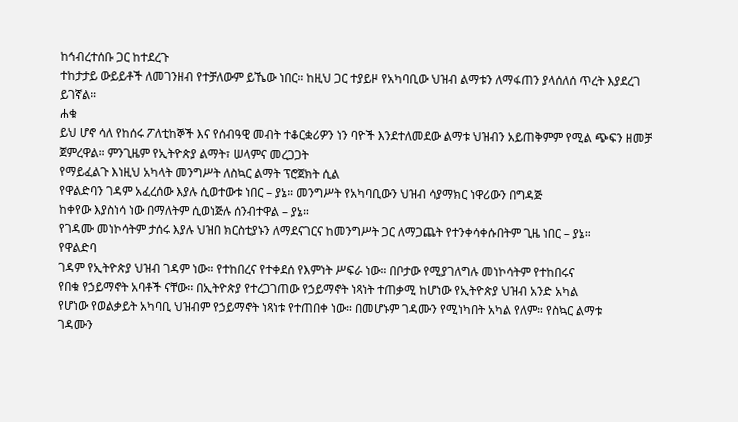ከኅብረተሰቡ ጋር ከተደረጉ
ተከታታይ ውይይቶች ለመገንዘብ የተቻለውም ይኼው ነበር። ከዚህ ጋር ተያይዞ የአካባቢው ህዝብ ልማቱን ለማፋጠን ያላሰለሰ ጥረት እያደረገ
ይገኛል።
ሐቁ
ይህ ሆኖ ሳለ የከሰሩ ፖለቲከኞች እና የሰብዓዊ መብት ተቆርቋሪዎን ነን ባዮች እንደተለመደው ልማቱ ህዝብን አይጠቅምም የሚል ጭፍን ዘመቻ ጀምረዋል። ምንጊዜም የኢትዮጵያ ልማት፣ ሠላምና መረጋጋት
የማይፈልጉ እነዚህ አካላት መንግሥት ለስኳር ልማት ፕሮጀክት ሲል
የዋልድባን ገዳም አፈረሰው እያሉ ሲወተውቱ ነበር – ያኔ። መንግሥት የአካባቢውን ህዝብ ሳያማክር ነዋሪውን በግዳጅ
ከቀየው እያስነሳ ነው በማለትም ሲወነጅሉ ሰንብተዋል – ያኔ።
የገዳሙ መነኮሳትም ታሰሩ እያሉ ህዝበ ክርስቲያኑን ለማደናገርና ከመንግሥት ጋር ለማጋጨት የተንቀሳቀሱበትም ጊዜ ነበር – ያኔ።
የዋልድባ
ገዳም የኢትዮጵያ ህዝብ ገዳም ነው። የተከበረና የተቀደሰ የእምነት ሥፍራ ነው። በቦታው የሚያገለግሉ መነኮሳትም የተከበሩና
የበቁ የኃይማኖት አባቶች ናቸው፡፡ በኢትዮጵያ የተረጋገጠው የኃይማኖት ነጻነት ተጠቃሚ ከሆነው የኢትዮጵያ ህዝብ አንድ አካል
የሆነው የወልቃይት አካባቢ ህዝብም የኃይማኖት ነጻነቱ የተጠበቀ ነው። በመሆኑም ገዳሙን የሚነካበት አካል የለም። የስኳር ልማቱ
ገዳሙን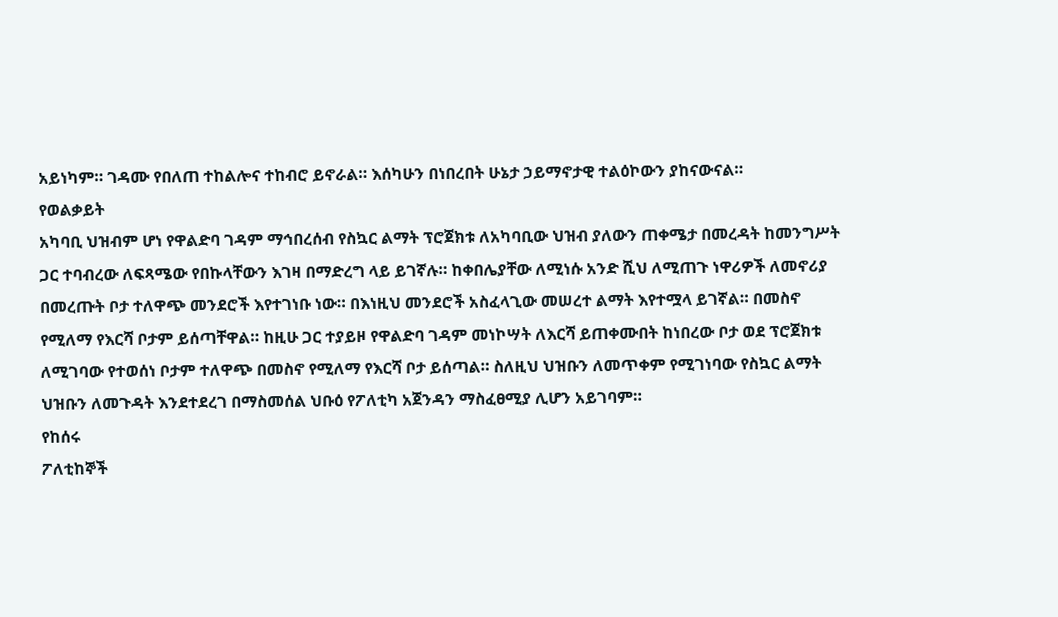አይነካም። ገዳሙ የበለጠ ተከልሎና ተከብሮ ይኖራል። እሰካሁን በነበረበት ሁኔታ ኃይማኖታዊ ተልዕኮውን ያከናውናል።
የወልቃይት
አካባቢ ህዝብም ሆነ የዋልድባ ገዳም ማኅበረሰብ የስኳር ልማት ፕሮጀክቱ ለአካባቢው ህዝብ ያለውን ጠቀሜታ በመረዳት ከመንግሥት
ጋር ተባብረው ለፍጻሜው የበኩላቸውን እገዛ በማድረግ ላይ ይገኛሉ። ከቀበሌያቸው ለሚነሱ አንድ ሺህ ለሚጠጉ ነዋሪዎች ለመኖሪያ
በመረጡት ቦታ ተለዋጭ መንደሮች እየተገነቡ ነው። በእነዚህ መንደሮች አስፈላጊው መሠረተ ልማት እየተሟላ ይገኛል። በመስኖ
የሚለማ የእርሻ ቦታም ይሰጣቸዋል። ከዚሁ ጋር ተያይዞ የዋልድባ ገዳም መነኮሣት ለእርሻ ይጠቀሙበት ከነበረው ቦታ ወደ ፕሮጀክቱ
ለሚገባው የተወሰነ ቦታም ተለዋጭ በመስኖ የሚለማ የእርሻ ቦታ ይሰጣል። ስለዚህ ህዝቡን ለመጥቀም የሚገነባው የስኳር ልማት
ህዝቡን ለመጉዳት እንደተደረገ በማስመሰል ህቡዕ የፖለቲካ አጀንዳን ማስፈፀሚያ ሊሆን አይገባም።
የከሰሩ
ፖለቲከኞች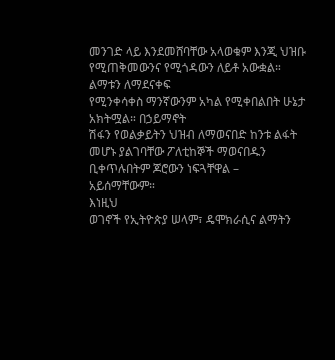መንገድ ላይ እንደመሸባቸው አላወቁም እንጂ ህዝቡ የሚጠቅመውንና የሚጎዳውን ለይቶ አውቋል። ልማቱን ለማደናቀፍ
የሚንቀሳቀስ ማንኛውንም አካል የሚቀበልበት ሁኔታ አክትሟል። በኃይማኖት
ሽፋን የወልቃይትን ህዝብ ለማወናበድ ከንቱ ልፋት መሆኑ ያልገባቸው ፖለቲከኞች ማወናበዱን ቢቀጥሉበትም ጆሮውን ነፍጓቸዋል –
አይሰማቸውም።
እነዚህ
ወገኖች የኢትዮጵያ ሠላም፣ ዴሞክራሲና ልማትን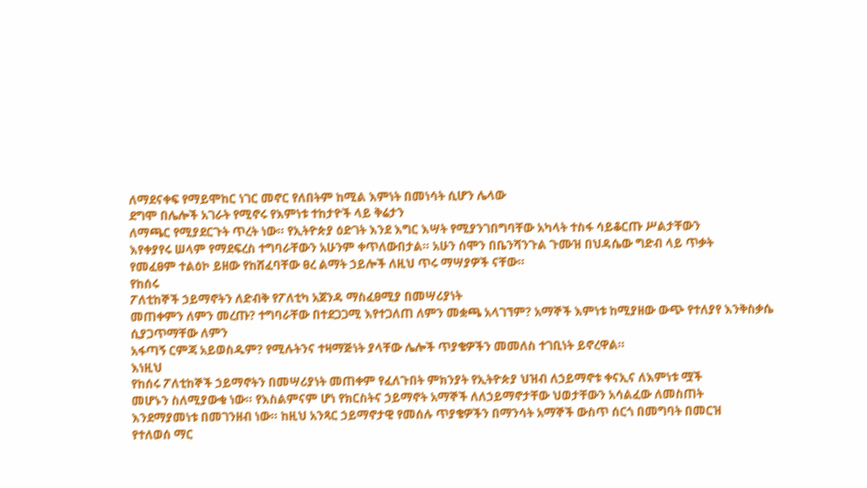ለማደናቀፍ የማይሞከር ነገር መኖር የለበትም ከሚል እምነት በመነሳት ሲሆን ሌላው
ደግሞ በሌሎች አገራት የሚኖሩ የእምነቱ ተከታዮች ላይ ቅሬታን
ለማጫር የሚያደርጉት ጥረት ነው። የኢትዮጵያ ዕድገት እንደ እግር እሣት የሚያንገበግባቸው አካላት ተስፋ ሳይቆርጡ ሥልታቸውን
እየቀያየሩ ሠላም የማደፍረስ ተግባራቸውን አሁንም ቀጥለውበታል። አሁን ሰሞን በቤንሻንጉል ጉሙዝ በህዳሴው ግድብ ላይ ጥቃት
የመፈፀም ተልዕኮ ይዘው የከሸፈባቸው ፀረ ልማት ኃይሎች ለዚህ ጥሩ ማሣያዎች ናቸው።
የከሰሩ
ፖለቲከኞች ኃይማኖትን ለድብቅ የፖለቲካ አጀንዳ ማስፈፀሚያ በመሣሪያነት
መጠቀምን ለምን መረጡ? ተግባራቸው በተደጋጋሚ እየተጋለጠ ለምን መቋጫ አላገኘም? አማኞች እምነቱ ከሚያዘው ውጭ የተለያየ እንቅስቃሴ ሲያጋጥማቸው ለምን
አፋጣኝ ርምጃ አይወስዱም? የሚሉትንና ተዛማጅነት ያላቸው ሌሎች ጥያቄዎችን መመለስ ተገቢነት ይኖረዋል።
እነዚህ
የከሰሩ ፖለቲከኞች ኃይማኖትን በመሣሪያነት መጠቀም የፈለጉበት ምክንያት የኢትዮጵያ ህዝብ ለኃይማኖቱ ቀናኢና ለእምነቱ ሟች
መሆኑን ስለሚያውቁ ነው። የእስልምናም ሆነ የክርስትና ኃይማኖት አማኞች ለለኃይማኖታቸው ህወታቸውን አሳልፈው ለመስጠት
እንደማያመነቱ በመገንዘብ ነው። ከዚህ አንጻር ኃይማኖታዊ የመሰሉ ጥያቄዎችን በማንሳት አማኞች ውስጥ ሰርጎ በመግባት በመርዝ
የተለወሰ ማር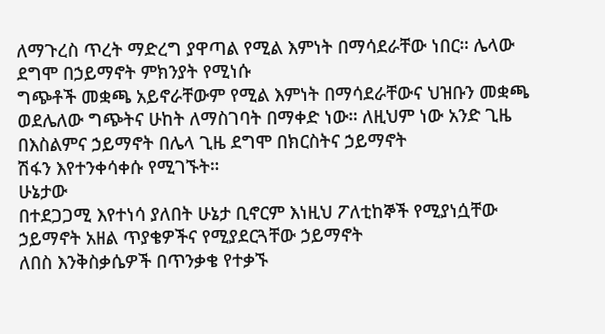ለማጉረስ ጥረት ማድረግ ያዋጣል የሚል እምነት በማሳደራቸው ነበር። ሌላው ደግሞ በኃይማኖት ምክንያት የሚነሱ
ግጭቶች መቋጫ አይኖራቸውም የሚል እምነት በማሳደራቸውና ህዝቡን መቋጫ ወደሌለው ግጭትና ሁከት ለማስገባት በማቀድ ነው። ለዚህም ነው አንድ ጊዜ በእስልምና ኃይማኖት በሌላ ጊዜ ደግሞ በክርስትና ኃይማኖት
ሽፋን እየተንቀሳቀሱ የሚገኙት።
ሁኔታው
በተደጋጋሚ እየተነሳ ያለበት ሁኔታ ቢኖርም እነዚህ ፖለቲከኞች የሚያነሷቸው ኃይማኖት አዘል ጥያቄዎችና የሚያደርጓቸው ኃይማኖት
ለበስ እንቅስቃሴዎች በጥንቃቄ የተቃኙ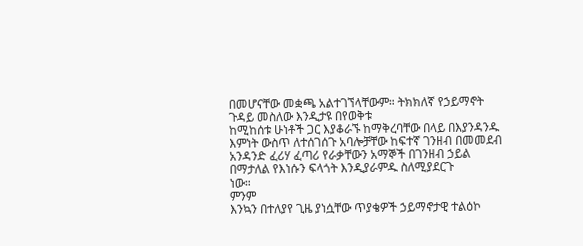በመሆናቸው መቋጫ አልተገኘላቸውም። ትክክለኛ የኃይማኖት ጉዳይ መስለው እንዲታዩ በየወቅቱ
ከሚከሰቱ ሁነቶች ጋር እያቆራኙ ከማቅረባቸው በላይ በእያንዳንዱ እምነት ውስጥ ለተሰገሰጉ አባሎቻቸው ከፍተኛ ገንዘብ በመመደብ
አንዳንድ ፈሪሃ ፈጣሪ የራቃቸውን አማኞች በገንዘብ ኃይል በማታለል የእነሱን ፍላጎት እንዲያራምዱ ስለሚያደርጉ
ነው።
ምንም
እንኳን በተለያየ ጊዜ ያነሷቸው ጥያቄዎች ኃይማኖታዊ ተልዕኮ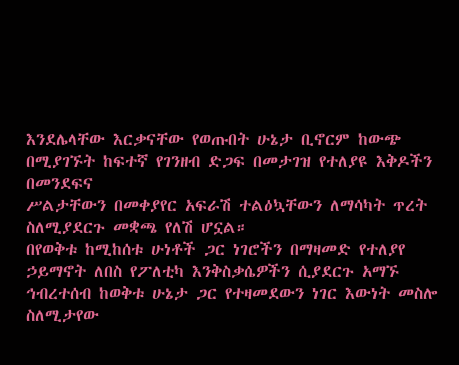እንደሌላቸው እርቃናቸው የወጡበት ሁኔታ ቢኖርም ከውጭ በሚያገኙት ከፍተኛ የገንዘብ ድጋፍ በመታገዝ የተለያዩ እቅዶችን በመንደፍና
ሥልታቸውን በመቀያየር አፍራሽ ተልዕኳቸውን ለማሳካት ጥረት
ስለሚያደርጉ መቋጫ የለሽ ሆኗል።
በየወቅቱ ከሚከሰቱ ሁነቶች ጋር ነገሮችን በማዛመድ የተለያየ
ኃይማኖት ለበስ የፖለቲካ እንቅስቃሴዎችን ሲያደርጉ አማኙ ኅብረተሰብ ከወቅቱ ሁኔታ ጋር የተዛመደውን ነገር እውነት መስሎ
ስለሚታየው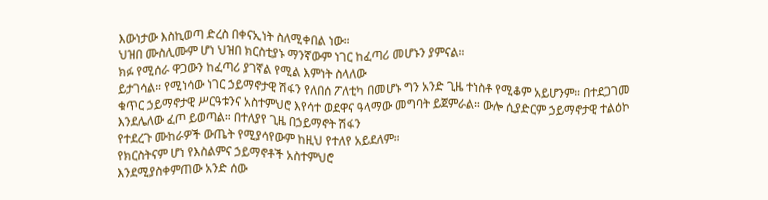እውነታው እስኪወጣ ድረስ በቀናኢነት ስለሚቀበል ነው።
ህዝበ ሙስሊሙም ሆነ ህዝበ ክርስቲያኑ ማንኛውም ነገር ከፈጣሪ መሆኑን ያምናል።
ክፉ የሚሰራ ዋጋውን ከፈጣሪ ያገኛል የሚል እምነት ስላለው
ይታገሳል። የሚነሳው ነገር ኃይማኖታዊ ሽፋን የለበሰ ፖለቲካ በመሆኑ ግን አንድ ጊዜ ተነስቶ የሚቆም አይሆንም። በተደጋገመ
ቁጥር ኃይማኖታዊ ሥርዓቱንና አስተምህሮ እየሳተ ወደዋና ዓላማው መግባት ይጀምራል። ውሎ ሲያድርም ኃይማኖታዊ ተልዕኮ
እንደሌለው ፈጦ ይወጣል። በተለያየ ጊዜ በኃይማኖት ሽፋን
የተደረጉ ሙከራዎች ውጤት የሚያሳየውም ከዚህ የተለየ አይደለም።
የክርስትናም ሆነ የእስልምና ኃይማኖቶች አስተምህሮ
እንደሚያስቀምጠው አንድ ሰው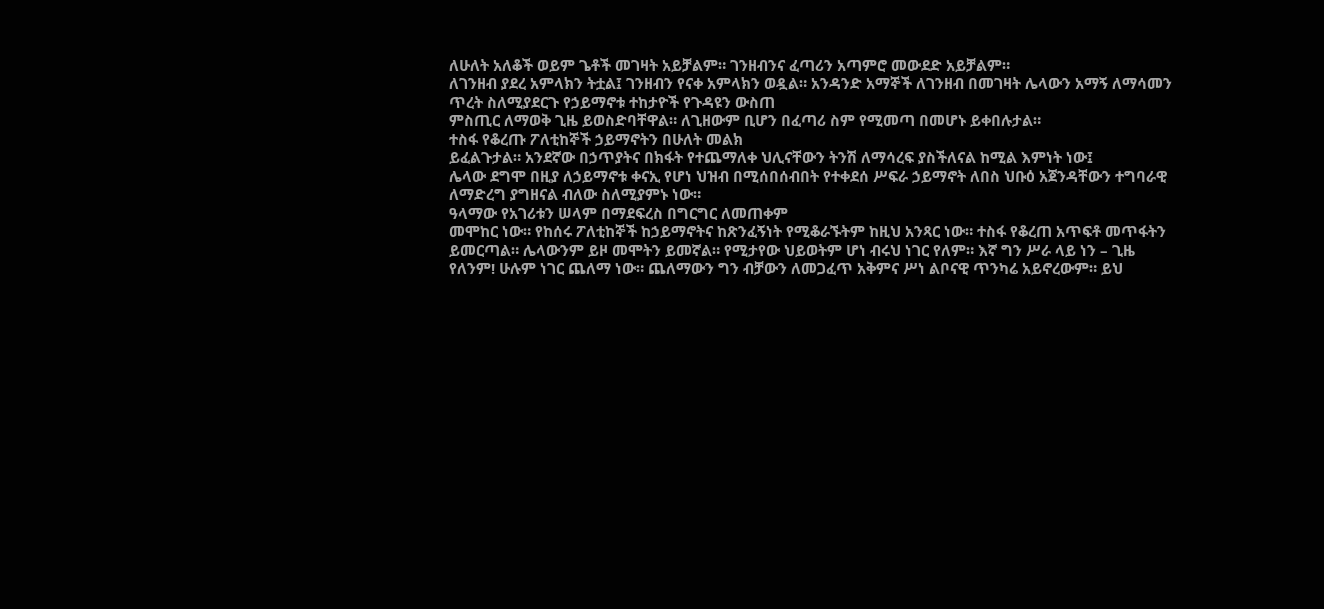ለሁለት አለቆች ወይም ጌቶች መገዛት አይቻልም። ገንዘብንና ፈጣሪን አጣምሮ መውደድ አይቻልም።
ለገንዘብ ያደረ አምላክን ትቷል፤ ገንዘብን የናቀ አምላክን ወዷል። አንዳንድ አማኞች ለገንዘብ በመገዛት ሌላውን አማኝ ለማሳመን ጥረት ስለሚያደርጉ የኃይማኖቱ ተከታዮች የጉዳዩን ውስጠ
ምስጢር ለማወቅ ጊዜ ይወስድባቸዋል። ለጊዘውም ቢሆን በፈጣሪ ስም የሚመጣ በመሆኑ ይቀበሉታል።
ተስፋ የቆረጡ ፖለቲከኞች ኃይማኖትን በሁለት መልክ
ይፈልጉታል። አንደኛው በኃጥያትና በክፋት የተጨማለቀ ህሊናቸውን ትንሽ ለማሳረፍ ያስችለናል ከሚል እምነት ነው፤
ሌላው ደግሞ በዚያ ለኃይማኖቱ ቀናኢ የሆነ ህዝብ በሚሰበሰብበት የተቀደሰ ሥፍራ ኃይማኖት ለበስ ህቡዕ አጀንዳቸውን ተግባራዊ
ለማድረግ ያግዘናል ብለው ስለሚያምኑ ነው።
ዓላማው የአገሪቱን ሠላም በማደፍረስ በግርግር ለመጠቀም
መሞከር ነው። የከሰሩ ፖለቲከኞች ከኃይማኖትና ከጽንፈኝነት የሚቆራኙትም ከዚህ አንጻር ነው። ተስፋ የቆረጠ አጥፍቶ መጥፋትን
ይመርጣል። ሌላውንም ይዞ መሞትን ይመኛል። የሚታየው ህይወትም ሆነ ብሩህ ነገር የለም። እኛ ግን ሥራ ላይ ነን – ጊዜ
የለንም! ሁሉም ነገር ጨለማ ነው። ጨለማውን ግን ብቻውን ለመጋፈጥ አቅምና ሥነ ልቦናዊ ጥንካሬ አይኖረውም። ይህ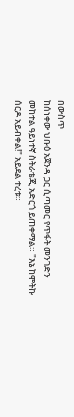በውስጥ
ከሰነቀው ህቡዕ አጀንዳ ጋር ሲጣመር የጥፋት መንገድን መከተል ዓይነተኛ ስትራቴጂ አድርጎ ይጠቀማል። "እኔ ከሞትኩ
ሰርዶ አይብቀል!" አይደል ተረቱ።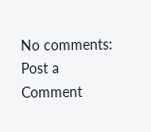No comments:
Post a Comment